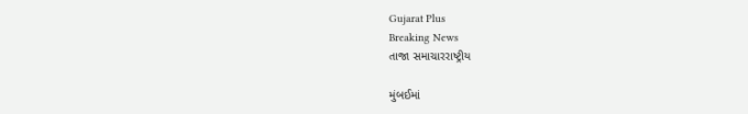Gujarat Plus
Breaking News
તાજા સમાચારરાષ્ટ્રીય

મુંબઈમાં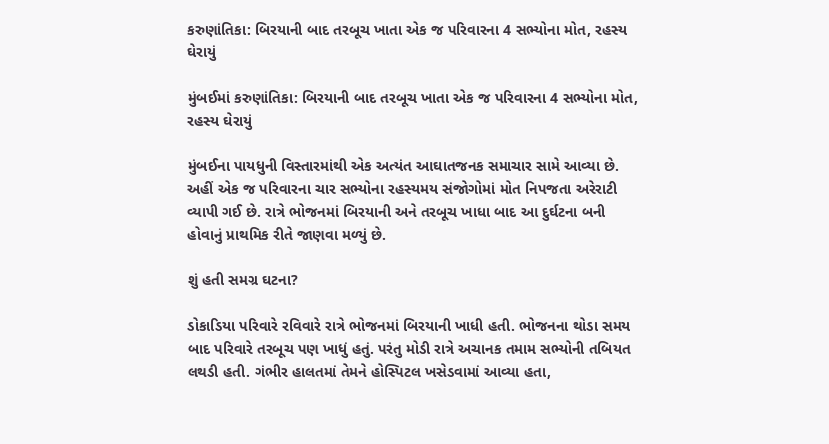કરુણાંતિકા: બિરયાની બાદ તરબૂચ ખાતા એક જ પરિવારના 4 સભ્યોના મોત, રહસ્ય ઘેરાયું

મુંબઈમાં કરુણાંતિકા: બિરયાની બાદ તરબૂચ ખાતા એક જ પરિવારના 4 સભ્યોના મોત, રહસ્ય ઘેરાયું

મુંબઈના પાયધુની વિસ્તારમાંથી એક અત્યંત આઘાતજનક સમાચાર સામે આવ્યા છે. અહીં એક જ પરિવારના ચાર સભ્યોના રહસ્યમય સંજોગોમાં મોત નિપજતા અરેરાટી વ્યાપી ગઈ છે. રાત્રે ભોજનમાં બિરયાની અને તરબૂચ ખાધા બાદ આ દુર્ઘટના બની હોવાનું પ્રાથમિક રીતે જાણવા મળ્યું છે.

શું હતી સમગ્ર ઘટના?

ડોકાડિયા પરિવારે રવિવારે રાત્રે ભોજનમાં બિરયાની ખાધી હતી. ભોજનના થોડા સમય બાદ પરિવારે તરબૂચ પણ ખાધું હતું. પરંતુ મોડી રાત્રે અચાનક તમામ સભ્યોની તબિયત લથડી હતી. ગંભીર હાલતમાં તેમને હોસ્પિટલ ખસેડવામાં આવ્યા હતા,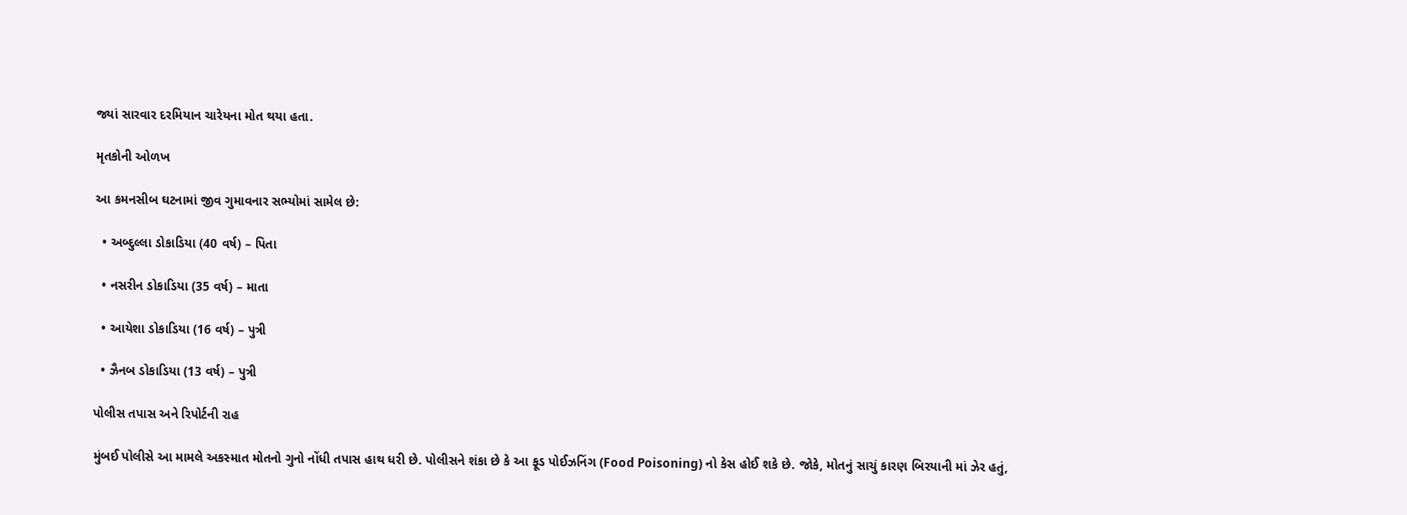જ્યાં સારવાર દરમિયાન ચારેયના મોત થયા હતા.

મૃતકોની ઓળખ

આ કમનસીબ ઘટનામાં જીવ ગુમાવનાર સભ્યોમાં સામેલ છે:

  • અબ્દુલ્લા ડોકાડિયા (40 વર્ષ) – પિતા

  • નસરીન ડોકાડિયા (35 વર્ષ) – માતા

  • આયેશા ડોકાડિયા (16 વર્ષ) – પુત્રી

  • ઝૈનબ ડોકાડિયા (13 વર્ષ) – પુત્રી

પોલીસ તપાસ અને રિપોર્ટની રાહ

મુંબઈ પોલીસે આ મામલે અકસ્માત મોતનો ગુનો નોંધી તપાસ હાથ ધરી છે. પોલીસને શંકા છે કે આ ફૂડ પોઈઝનિંગ (Food Poisoning) નો કેસ હોઈ શકે છે. જોકે, મોતનું સાચું કારણ બિરયાની માં ઝેર હતું,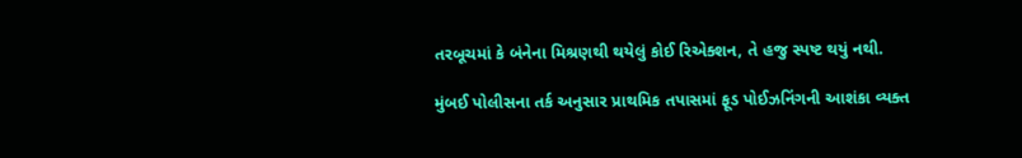તરબૂચમાં કે બંનેના મિશ્રણથી થયેલું કોઈ રિએક્શન, તે હજુ સ્પષ્ટ થયું નથી.

મુંબઈ પોલીસના તર્ક અનુસાર પ્રાથમિક તપાસમાં ફૂડ પોઈઝનિંગની આશંકા વ્યક્ત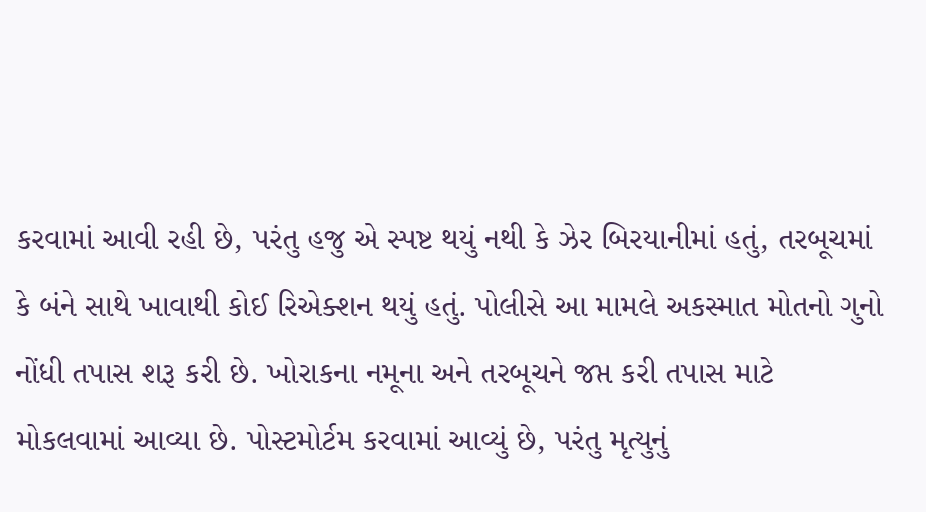કરવામાં આવી રહી છે, પરંતુ હજુ એ સ્પષ્ટ થયું નથી કે ઝેર બિરયાનીમાં હતું, તરબૂચમાં કે બંને સાથે ખાવાથી કોઈ રિએક્શન થયું હતું. પોલીસે આ મામલે અકસ્માત મોતનો ગુનો નોંધી તપાસ શરૂ કરી છે. ખોરાકના નમૂના અને તરબૂચને જપ્ત કરી તપાસ માટે મોકલવામાં આવ્યા છે. પોસ્ટમોર્ટમ કરવામાં આવ્યું છે, પરંતુ મૃત્યુનું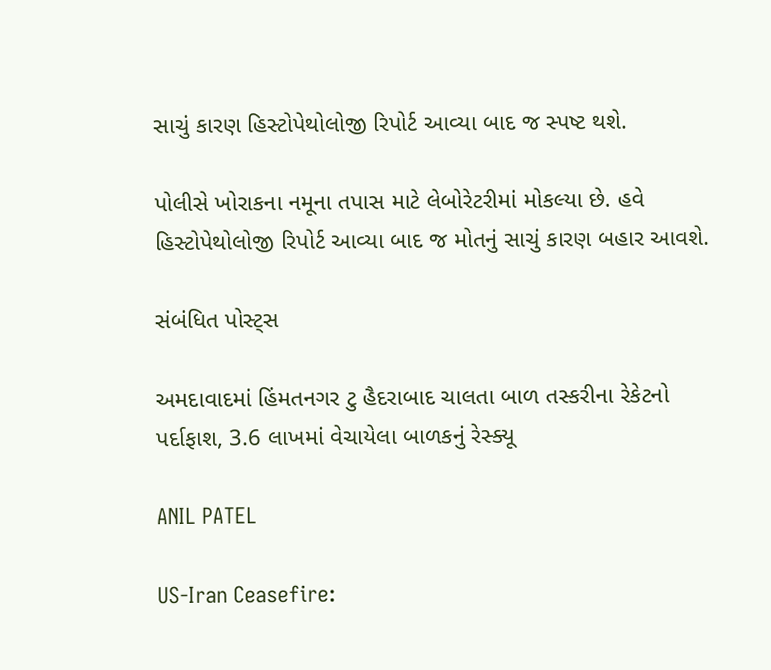સાચું કારણ હિસ્ટોપેથોલોજી રિપોર્ટ આવ્યા બાદ જ સ્પષ્ટ થશે.

પોલીસે ખોરાકના નમૂના તપાસ માટે લેબોરેટરીમાં મોકલ્યા છે. હવે હિસ્ટોપેથોલોજી રિપોર્ટ આવ્યા બાદ જ મોતનું સાચું કારણ બહાર આવશે.

સંબંધિત પોસ્ટ્સ

અમદાવાદમાં હિંમતનગર ટુ હૈદરાબાદ ચાલતા બાળ તસ્કરીના રેકેટનો પર્દાફાશ, 3.6 લાખમાં વેચાયેલા બાળકનું રેસ્ક્યૂ

ANIL PATEL

US-Iran Ceasefire: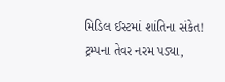મિડિલ ઈસ્ટમાં શાંતિના સંકેત! ટ્રમ્પના તેવર નરમ પડ્યા,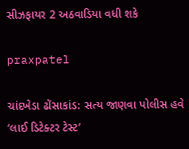સીઝફાયર 2 અઠવાડિયા વધી શકે

praxpatel

ચાંદખેડા ઢોંસાકાંડ: સત્ય જાણવા પોલીસ હવે ‘લાઈ ડિટેક્ટર ટેસ્ટ’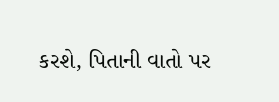કરશે, પિતાની વાતો પર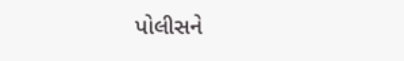પોલીસને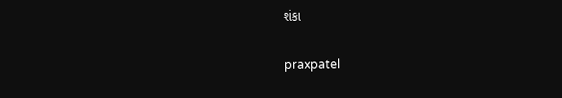શંકા

praxpatel